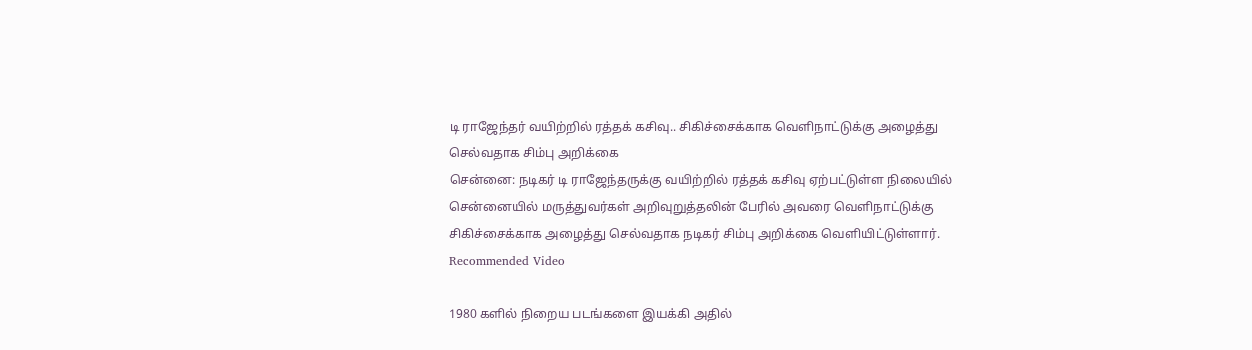டி ராஜேந்தர் வயிற்றில் ரத்தக் கசிவு.. சிகிச்சைக்காக வெளிநாட்டுக்கு அழைத்து செல்வதாக சிம்பு அறிக்கை
சென்னை: நடிகர் டி ராஜேந்தருக்கு வயிற்றில் ரத்தக் கசிவு ஏற்பட்டுள்ள நிலையில் சென்னையில் மருத்துவர்கள் அறிவுறுத்தலின் பேரில் அவரை வெளிநாட்டுக்கு சிகிச்சைக்காக அழைத்து செல்வதாக நடிகர் சிம்பு அறிக்கை வெளியிட்டுள்ளார்.
Recommended Video

1980 களில் நிறைய படங்களை இயக்கி அதில்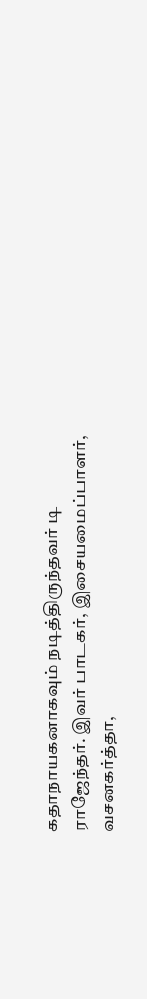கதாநாயகனாகவும் நடித்திருந்தவர் டி ராஜேந்தர். இவர் பாடகர், இசையமைப்பாளர், வசனகர்த்தா,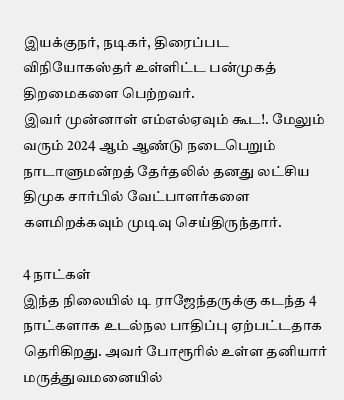இயக்குநர், நடிகர், திரைப்பட விநியோகஸ்தர் உள்ளிட்ட பன்முகத் திறமைகளை பெற்றவர்.
இவர் முன்னாள் எம்எல்ஏவும் கூட!. மேலும் வரும் 2024 ஆம் ஆண்டு நடைபெறும் நாடாளுமன்றத் தேர்தலில் தனது லட்சிய திமுக சார்பில் வேட்பாளர்களை களமிறக்கவும் முடிவு செய்திருந்தார்.

4 நாட்கள்
இந்த நிலையில் டி ராஜேந்தருக்கு கடந்த 4 நாட்களாக உடல்நல பாதிப்பு ஏற்பட்டதாக தெரிகிறது. அவர் போரூரில் உள்ள தனியார் மருத்துவமனையில்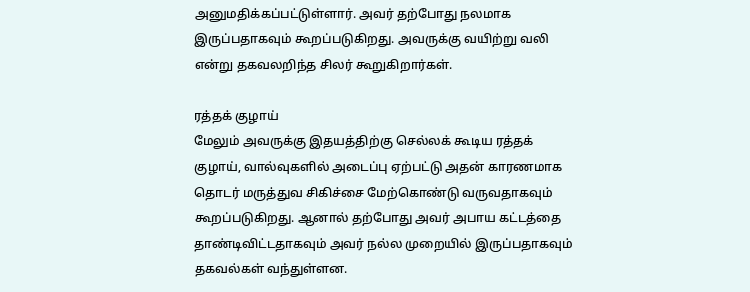அனுமதிக்கப்பட்டுள்ளார். அவர் தற்போது நலமாக இருப்பதாகவும் கூறப்படுகிறது. அவருக்கு வயிற்று வலி என்று தகவலறிந்த சிலர் கூறுகிறார்கள்.

ரத்தக் குழாய்
மேலும் அவருக்கு இதயத்திற்கு செல்லக் கூடிய ரத்தக் குழாய், வால்வுகளில் அடைப்பு ஏற்பட்டு அதன் காரணமாக தொடர் மருத்துவ சிகிச்சை மேற்கொண்டு வருவதாகவும் கூறப்படுகிறது. ஆனால் தற்போது அவர் அபாய கட்டத்தை தாண்டிவிட்டதாகவும் அவர் நல்ல முறையில் இருப்பதாகவும் தகவல்கள் வந்துள்ளன.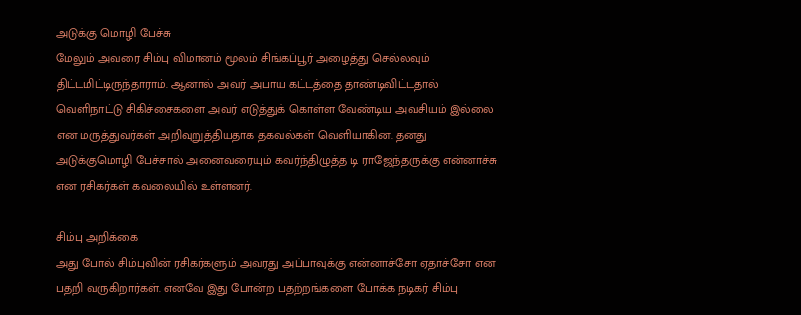அடுக்கு மொழி பேச்சு
மேலும் அவரை சிம்பு விமானம் மூலம் சிங்கப்பூர் அழைத்து செல்லவும் திட்டமிட்டிருந்தாராம். ஆனால் அவர் அபாய கட்டத்தை தாண்டிவிட்டதால் வெளிநாட்டு சிகிச்சைகளை அவர் எடுத்துக் கொள்ள வேண்டிய அவசியம் இல்லை என மருத்துவர்கள் அறிவுறுத்தியதாக தகவல்கள் வெளியாகின. தனது அடுக்குமொழி பேச்சால் அனைவரையும் கவர்ந்திழுத்த டி ராஜேந்தருக்கு என்னாச்சு என ரசிகர்கள் கவலையில் உள்ளனர்.

சிம்பு அறிக்கை
அது போல் சிம்புவின் ரசிகர்களும் அவரது அப்பாவுக்கு என்னாச்சோ ஏதாச்சோ என பதறி வருகிறார்கள். எனவே இது போன்ற பதற்றங்களை போக்க நடிகர் சிம்பு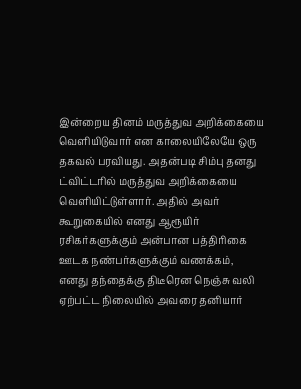இன்றைய தினம் மருத்துவ அறிக்கையை வெளியிடுவார் என காலையிலேயே ஒரு தகவல் பரவியது. அதன்படி சிம்பு தனது ட்விட்டரில் மருத்துவ அறிக்கையை வெளியிட்டுள்ளார். அதில் அவர் கூறுகையில் எனது ஆரூயிர் ரசிகர்களுக்கும் அன்பான பத்திரிகை ஊடக நண்பர்களுக்கும் வணக்கம்,
எனது தந்தைக்கு திடீரென நெஞ்சு வலி ஏற்பட்ட நிலையில் அவரை தனியார்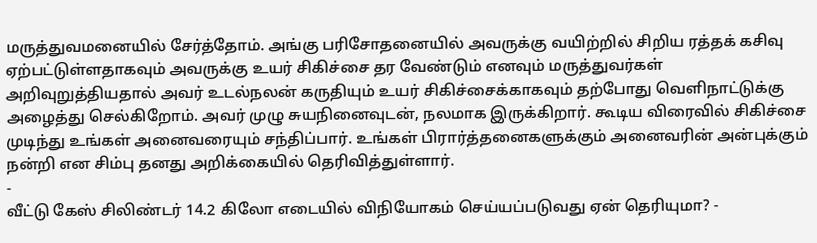மருத்துவமனையில் சேர்த்தோம். அங்கு பரிசோதனையில் அவருக்கு வயிற்றில் சிறிய ரத்தக் கசிவு ஏற்பட்டுள்ளதாகவும் அவருக்கு உயர் சிகிச்சை தர வேண்டும் எனவும் மருத்துவர்கள் அறிவுறுத்தியதால் அவர் உடல்நலன் கருதியும் உயர் சிகிச்சைக்காகவும் தற்போது வெளிநாட்டுக்கு அழைத்து செல்கிறோம். அவர் முழு சுயநினைவுடன், நலமாக இருக்கிறார். கூடிய விரைவில் சிகிச்சை முடிந்து உங்கள் அனைவரையும் சந்திப்பார். உங்கள் பிரார்த்தனைகளுக்கும் அனைவரின் அன்புக்கும் நன்றி என சிம்பு தனது அறிக்கையில் தெரிவித்துள்ளார்.
-
வீட்டு கேஸ் சிலிண்டர் 14.2 கிலோ எடையில் விநியோகம் செய்யப்படுவது ஏன் தெரியுமா? -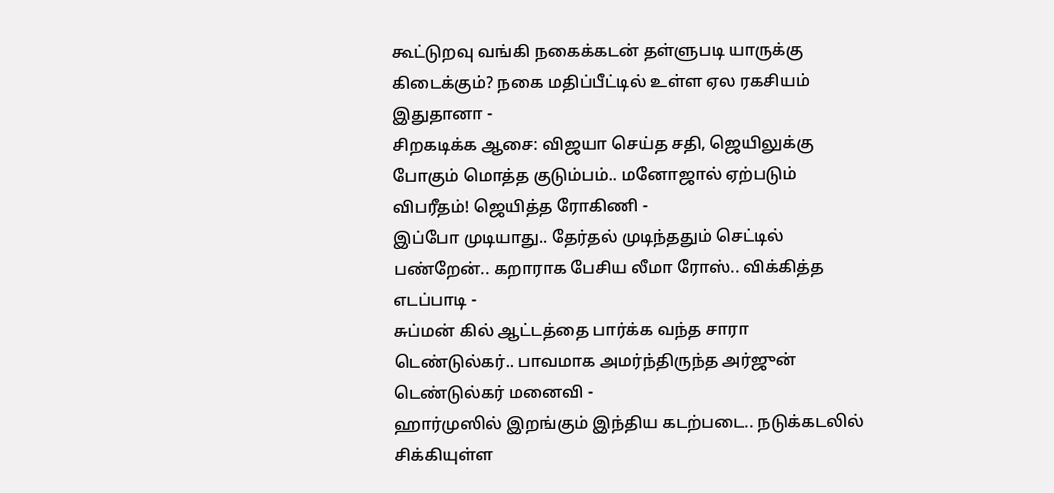கூட்டுறவு வங்கி நகைக்கடன் தள்ளுபடி யாருக்கு கிடைக்கும்? நகை மதிப்பீட்டில் உள்ள ஏல ரகசியம் இதுதானா -
சிறகடிக்க ஆசை: விஜயா செய்த சதி, ஜெயிலுக்கு போகும் மொத்த குடும்பம்.. மனோஜால் ஏற்படும் விபரீதம்! ஜெயித்த ரோகிணி -
இப்போ முடியாது.. தேர்தல் முடிந்ததும் செட்டில் பண்றேன்.. கறாராக பேசிய லீமா ரோஸ்.. விக்கித்த எடப்பாடி -
சுப்மன் கில் ஆட்டத்தை பார்க்க வந்த சாரா டெண்டுல்கர்.. பாவமாக அமர்ந்திருந்த அர்ஜுன் டெண்டுல்கர் மனைவி -
ஹார்முஸில் இறங்கும் இந்திய கடற்படை.. நடுக்கடலில் சிக்கியுள்ள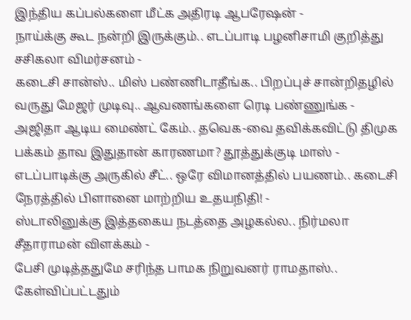இந்திய கப்பல்களை மீட்க அதிரடி ஆபரேஷன் -
நாய்க்கு கூட நன்றி இருக்கும்.. எடப்பாடி பழனிசாமி குறித்து சசிகலா விமர்சனம் -
கடைசி சான்ஸ்.. மிஸ் பண்ணிடாதீங்க.. பிறப்புச் சான்றிதழில் வருது மேஜர் முடிவு.. ஆவணங்களை ரெடி பண்ணுங்க -
அஜிதா ஆடிய மைண்ட் கேம்.. தவெக-வை தவிக்கவிட்டு திமுக பக்கம் தாவ இதுதான் காரணமா? தூத்துக்குடி மாஸ் -
எடப்பாடிக்கு அருகில் சீட்.. ஒரே விமானத்தில் பயணம்.. கடைசி நேரத்தில் பிளானை மாற்றிய உதயநிதி! -
ஸ்டாலினுக்கு இத்தகைய நடத்தை அழகல்ல.. நிர்மலா சீதாராமன் விளக்கம் -
பேசி முடித்ததுமே சரிந்த பாமக நிறுவனர் ராமதாஸ்.. கேள்விப்பட்டதும்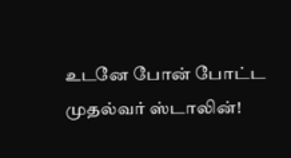உடனே போன் போட்ட முதல்வர் ஸ்டாலின்!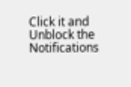Click it and Unblock the Notifications